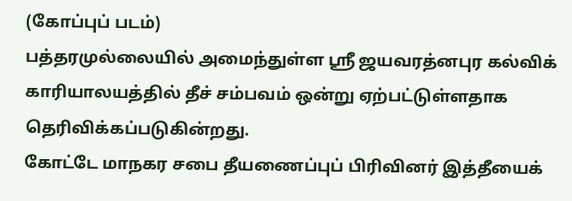(கோப்புப் படம்)
பத்தரமுல்லையில் அமைந்துள்ள ஸ்ரீ ஜயவரத்னபுர கல்விக் காரியாலயத்தில் தீச் சம்பவம் ஒன்று ஏற்பட்டுள்ளதாக தெரிவிக்கப்படுகின்றது.
கோட்டே மாநகர சபை தீயணைப்புப் பிரிவினர் இத்தீயைக்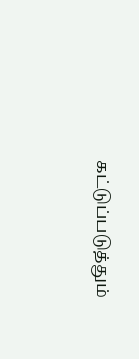கட்டுப்படுத்தும்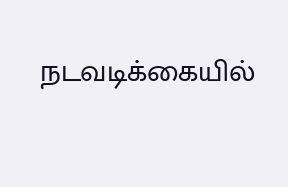நடவடிக்கையில்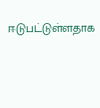ஈடுபட்டுள்ளதாக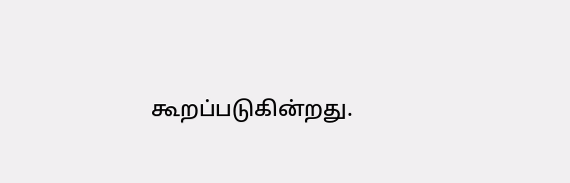கூறப்படுகின்றது.